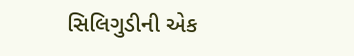સિલિગુડીની એક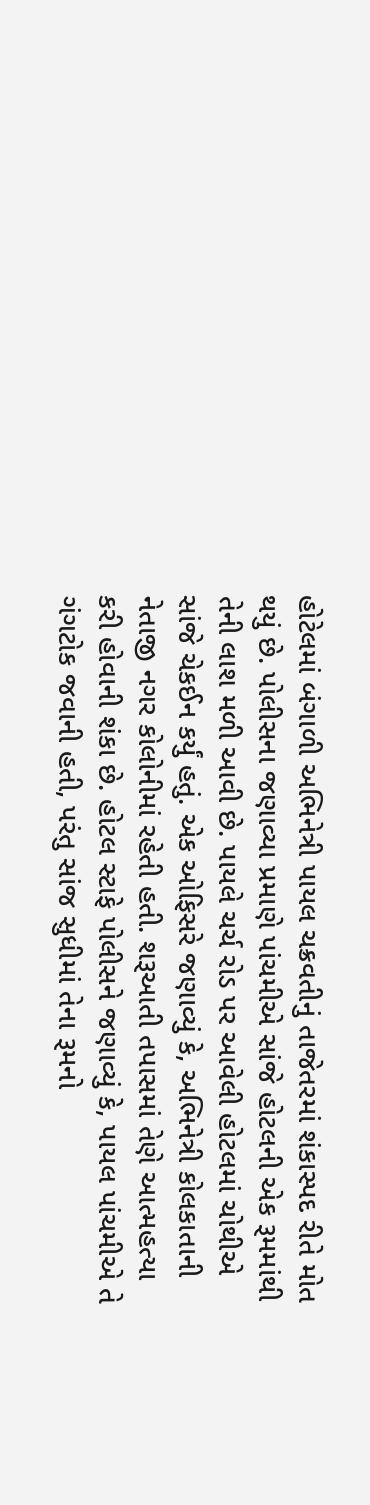હોટેલમાં બંગાળી અભિનેત્રી પાયલ ચક્રવતીનું તાજેતરમાં શંકાસ્પદ રીતે મોત થયું છે. પોલીસના જણાવ્યા પ્રમાણે પાંચમીએ સાંજે હોટલની એક રૂમમાંથી તેની લાશ મળી આવી છે. પાયલે ચર્ચ રોડ પર આવેલી હોટલમાં ચોથીએ સાંજે ચેકઈન કર્યું હતું. એક ઓફિસરે જણાવ્યું કે, અભિનેત્રી કોલકાતાની નેતાજી નગર કોલોનીમાં રહેતી હતી. શરૂઆતી તપાસમાં તેણે આત્મહત્યા કરી હોવાની શંકા છે. હોટલ સ્ટાફે પોલીસને જણાવ્યું કે, પાયલ પાંચમીએ તે ગંગટોક જવાની હતી, પરંતુ સાંજ સુધીમાં તેના રૂમનો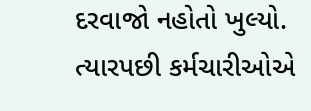દરવાજો નહોતો ખુલ્યો. ત્યારપછી કર્મચારીઓએ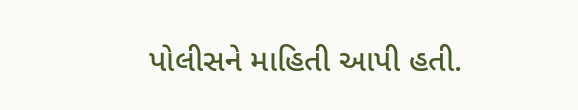પોલીસને માહિતી આપી હતી.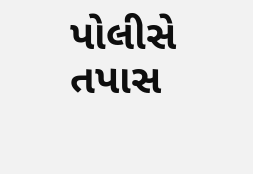પોલીસે તપાસ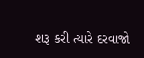શરૂ કરી ત્યારે દરવાજો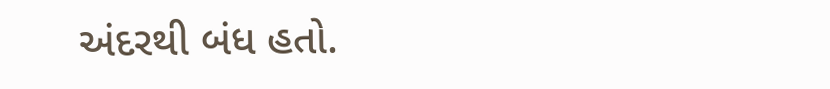અંદરથી બંધ હતો.